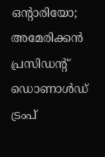ഒന്റാരിയോ; അമേരിക്കൻ പ്രസിഡന്റ് ഡൊണാൾഡ് ട്രംപ്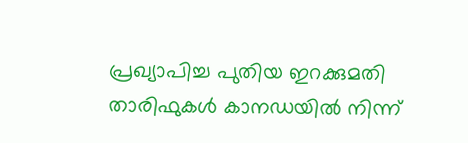പ്രഖ്യാപിച്ച പുതിയ ഇറക്കുമതി താരിഫുകൾ കാനഡയിൽ നിന്ന്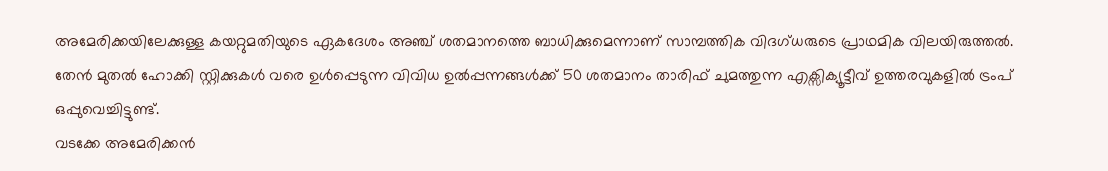അമേരിക്കയിലേക്കുള്ള കയറ്റുമതിയുടെ ഏകദേശം അഞ്ച് ശതമാനത്തെ ബാധിക്കുമെന്നാണ് സാമ്പത്തിക വിദഗ്ധരുടെ പ്രാഥമിക വിലയിരുത്തൽ. തേൻ മുതൽ ഹോക്കി സ്റ്റിക്കുകൾ വരെ ഉൾപ്പെടുന്ന വിവിധ ഉൽപ്പന്നങ്ങൾക്ക് 50 ശതമാനം താരിഫ് ചുമത്തുന്ന എക്സിക്യൂട്ടീവ് ഉത്തരവുകളിൽ ട്രംപ് ഒപ്പുവെച്ചിട്ടുണ്ട്.
വടക്കേ അമേരിക്കൻ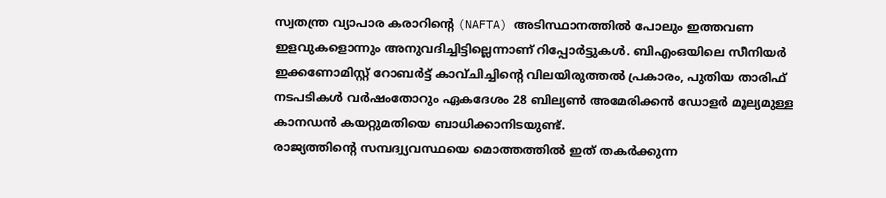സ്വതന്ത്ര വ്യാപാര കരാറിന്റെ (NAFTA) അടിസ്ഥാനത്തിൽ പോലും ഇത്തവണ ഇളവുകളൊന്നും അനുവദിച്ചിട്ടില്ലെന്നാണ് റിപ്പോർട്ടുകൾ. ബിഎംഒയിലെ സീനിയർ ഇക്കണോമിസ്റ്റ് റോബർട്ട് കാവ്ചിച്ചിന്റെ വിലയിരുത്തൽ പ്രകാരം, പുതിയ താരിഫ് നടപടികൾ വർഷംതോറും ഏകദേശം 28 ബില്യൺ അമേരിക്കൻ ഡോളർ മൂല്യമുള്ള കാനഡൻ കയറ്റുമതിയെ ബാധിക്കാനിടയുണ്ട്.
രാജ്യത്തിന്റെ സമ്പദ്വ്യവസ്ഥയെ മൊത്തത്തിൽ ഇത് തകർക്കുന്ന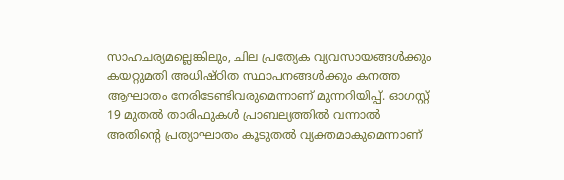സാഹചര്യമല്ലെങ്കിലും, ചില പ്രത്യേക വ്യവസായങ്ങൾക്കും കയറ്റുമതി അധിഷ്ഠിത സ്ഥാപനങ്ങൾക്കും കനത്ത ആഘാതം നേരിടേണ്ടിവരുമെന്നാണ് മുന്നറിയിപ്പ്. ഓഗസ്റ്റ് 19 മുതൽ താരിഫുകൾ പ്രാബല്യത്തിൽ വന്നാൽ അതിന്റെ പ്രത്യാഘാതം കൂടുതൽ വ്യക്തമാകുമെന്നാണ്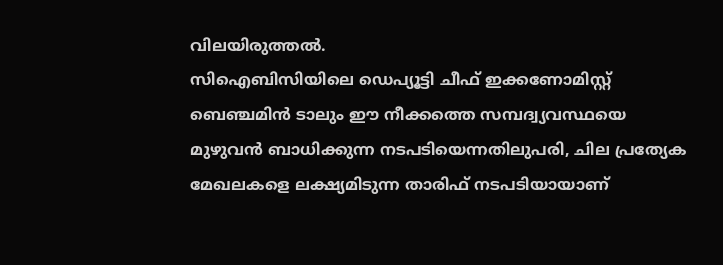വിലയിരുത്തൽ.
സിഐബിസിയിലെ ഡെപ്യൂട്ടി ചീഫ് ഇക്കണോമിസ്റ്റ് ബെഞ്ചമിൻ ടാലും ഈ നീക്കത്തെ സമ്പദ്വ്യവസ്ഥയെ മുഴുവൻ ബാധിക്കുന്ന നടപടിയെന്നതിലുപരി, ചില പ്രത്യേക മേഖലകളെ ലക്ഷ്യമിടുന്ന താരിഫ് നടപടിയായാണ്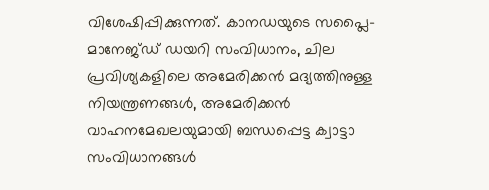വിശേഷിപ്പിക്കുന്നത്. കാനഡയുടെ സപ്ലൈ-മാനേജ്ഡ് ഡയറി സംവിധാനം, ചില പ്രവിശ്യകളിലെ അമേരിക്കൻ മദ്യത്തിനുള്ള നിയന്ത്രണങ്ങൾ, അമേരിക്കൻ വാഹനമേഖലയുമായി ബന്ധപ്പെട്ട ക്വാട്ടാ സംവിധാനങ്ങൾ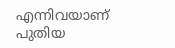എന്നിവയാണ് പുതിയ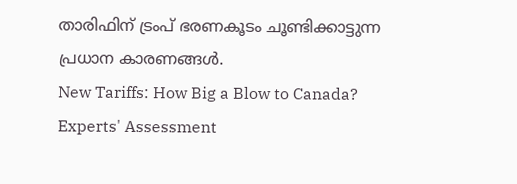താരിഫിന് ട്രംപ് ഭരണകൂടം ചൂണ്ടിക്കാട്ടുന്ന പ്രധാന കാരണങ്ങൾ.
New Tariffs: How Big a Blow to Canada? Experts' Assessment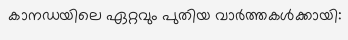കാനഡയിലെ ഏറ്റവും പുതിയ വാർത്തകൾക്കായി: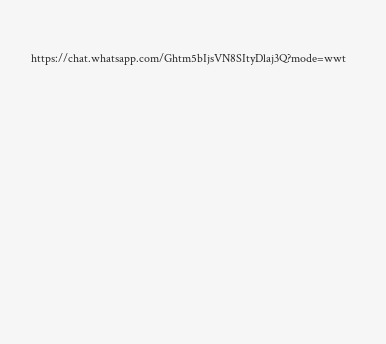https://chat.whatsapp.com/Ghtm5bIjsVN8SItyDlaj3Q?mode=wwt